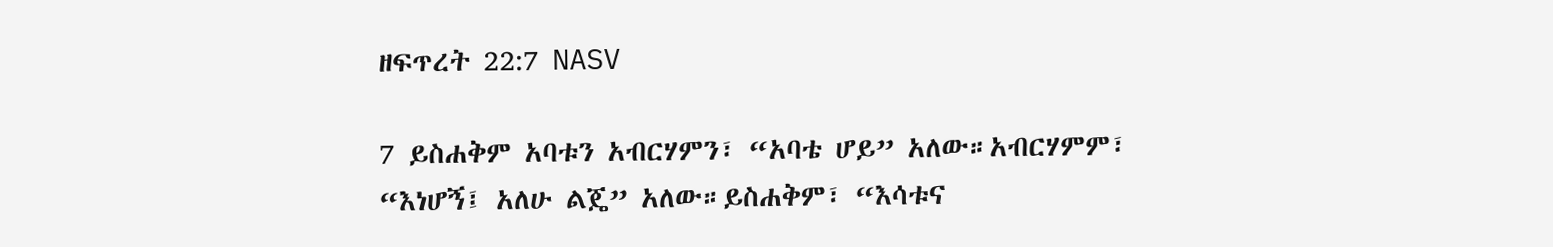ዘፍጥረት 22:7 NASV

7 ይስሐቅም አባቱን አብርሃምን፣ “አባቴ ሆይ” አለው።አብርሃምም፣ “እነሆኝ፤ አለሁ ልጄ” አለው።ይስሐቅም፣ “እሳቱና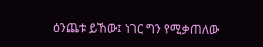ዕንጨቱ ይኸው፤ ነገር ግን የሚቃጠለው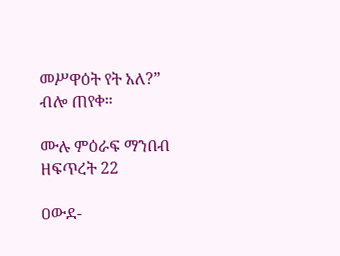መሥዋዕት የት አለ?” ብሎ ጠየቀ።

ሙሉ ምዕራፍ ማንበብ ዘፍጥረት 22

ዐውደ-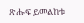ጽሑፍ ይመልከቱ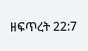ዘፍጥረት 22:7